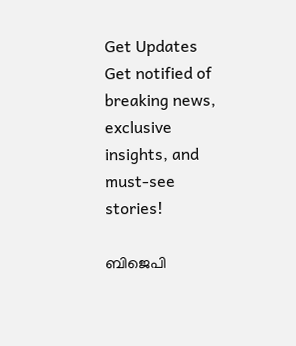Get Updates
Get notified of breaking news, exclusive insights, and must-see stories!

ബിജെപി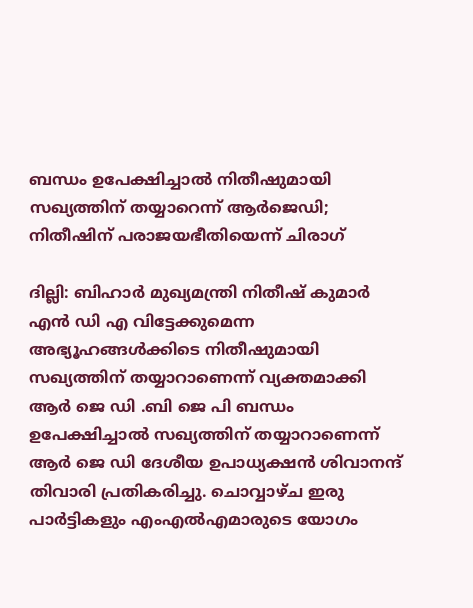ബന്ധം ഉപേക്ഷിച്ചാൽ നിതീഷുമായി സഖ്യത്തിന് തയ്യാറെന്ന് ആർജെഡി; നിതീഷിന് പരാജയഭീതിയെന്ന് ചിരാഗ്

ദില്ലി: ബിഹാർ മുഖ്യമന്ത്രി നിതീഷ് കുമാർ എൻ ഡി എ വിട്ടേക്കുമെന്ന അഭ്യൂഹങ്ങൾക്കിടെ നിതീഷുമായി സഖ്യത്തിന് തയ്യാറാണെന്ന് വ്യക്തമാക്കി ആർ ജെ ഡി .ബി ജെ പി ബന്ധം ഉപേക്ഷിച്ചാൽ സഖ്യത്തിന് തയ്യാറാണെന്ന് ആർ ജെ ഡി ദേശീയ ഉപാധ്യക്ഷൻ ശിവാനന്ദ് തിവാരി പ്രതികരിച്ചു. ചൊവ്വാഴ്ച ഇരു പാർട്ടികളും എംഎൽഎമാരുടെ യോഗം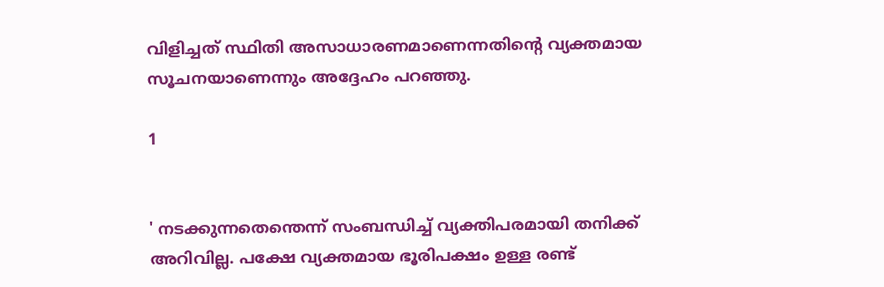വിളിച്ചത് സ്ഥിതി അസാധാരണമാണെന്നതിന്റെ വ്യക്തമായ സൂചനയാണെന്നും അദ്ദേഹം പറഞ്ഞു.

1


' നടക്കുന്നതെന്തെന്ന് സംബന്ധിച്ച് വ്യക്തിപരമായി തനിക്ക് അറിവില്ല. പക്ഷേ വ്യക്തമായ ഭൂരിപക്ഷം ഉള്ള രണ്ട്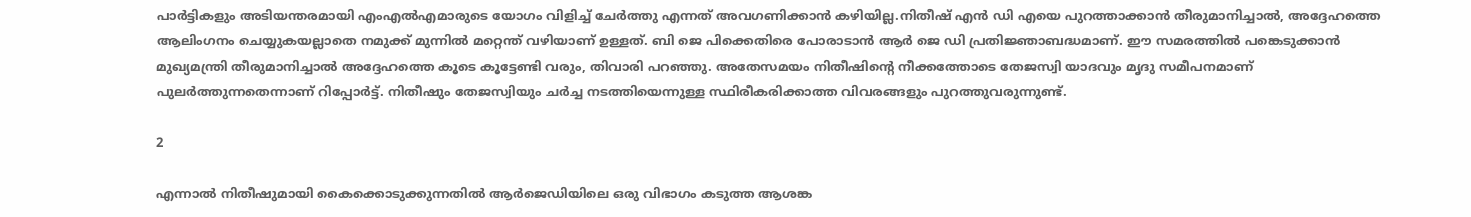പാർട്ടികളും അടിയന്തരമായി എംഎൽഎമാരുടെ യോഗം വിളിച്ച് ചേർത്തു എന്നത് അവഗണിക്കാൻ കഴിയില്ല.നിതീഷ് എൻ ഡി എയെ പുറത്താക്കാൻ തീരുമാനിച്ചാൽ, അദ്ദേഹത്തെ ആലിംഗനം ചെയ്യുകയല്ലാതെ നമുക്ക് മുന്നിൽ മറ്റെന്ത് വഴിയാണ് ഉള്ളത്. ബി ജെ പിക്കെതിരെ പോരാടാൻ ആർ ജെ ഡി പ്രതിജ്ഞാബദ്ധമാണ്. ഈ സമരത്തിൽ പങ്കെടുക്കാൻ മുഖ്യമന്ത്രി തീരുമാനിച്ചാൽ അദ്ദേഹത്തെ കൂടെ കൂട്ടേണ്ടി വരും, തിവാരി പറഞ്ഞു. അതേസമയം നിതീഷിന്റെ നീക്കത്തോടെ തേജസ്വി യാദവും മൃദു സമീപനമാണ് പുലർത്തുന്നതെന്നാണ് റിപ്പോർട്ട്. നിതീഷും തേജസ്വിയും ചർച്ച നടത്തിയെന്നുള്ള സ്ഥിരീകരിക്കാത്ത വിവരങ്ങളും പുറത്തുവരുന്നുണ്ട്.

2

എന്നാൽ നിതീഷുമായി കൈക്കൊടുക്കുന്നതിൽ ആർജെഡിയിലെ ഒരു വിഭാഗം കടുത്ത ആശങ്ക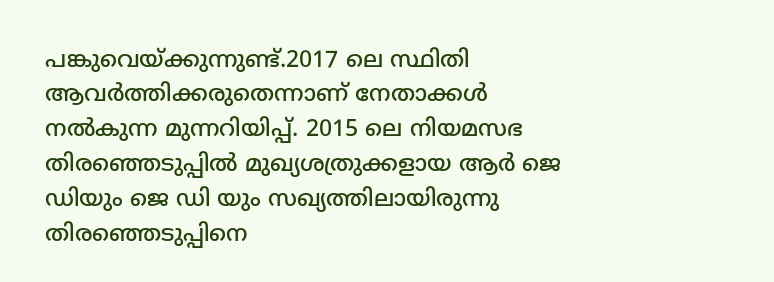പങ്കുവെയ്ക്കുന്നുണ്ട്.2017 ലെ സ്ഥിതി ആവർത്തിക്കരുതെന്നാണ് നേതാക്കൾ നൽകുന്ന മുന്നറിയിപ്പ്. 2015 ലെ നിയമസഭ തിരഞ്ഞെടുപ്പിൽ മുഖ്യശത്രുക്കളായ ആർ ജെ ഡിയും ജെ ഡി യും സഖ്യത്തിലായിരുന്നു തിരഞ്ഞെടുപ്പിനെ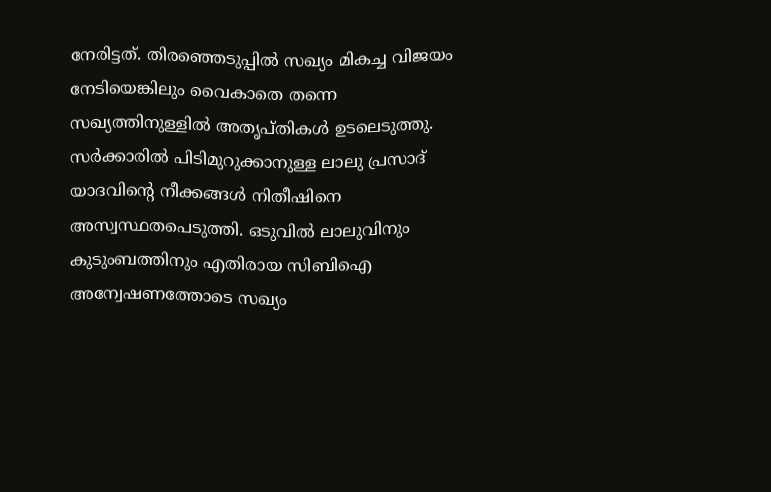നേരിട്ടത്. തിരഞ്ഞെടുപ്പിൽ സഖ്യം മികച്ച വിജയം നേടിയെങ്കിലും വൈകാതെ തന്നെ സഖ്യത്തിനുള്ളിൽ അതൃപ്തികൾ ഉടലെടുത്തു. സർക്കാരിൽ പിടിമുറുക്കാനുള്ള ലാലു പ്രസാദ് യാദവിന്റെ നീക്കങ്ങൾ നിതീഷിനെ അസ്വസ്ഥതപെടുത്തി. ഒടുവിൽ ലാലുവിനും കുടുംബത്തിനും എതിരായ സിബിഐ അന്വേഷണത്തോടെ സഖ്യം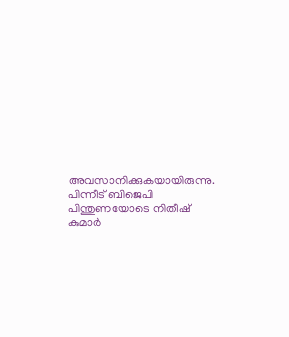അവസാനിക്കുകയായിരുന്നു. പിന്നീട് ബിജെപി പിന്തുണയോടെ നിതീഷ് കുമാർ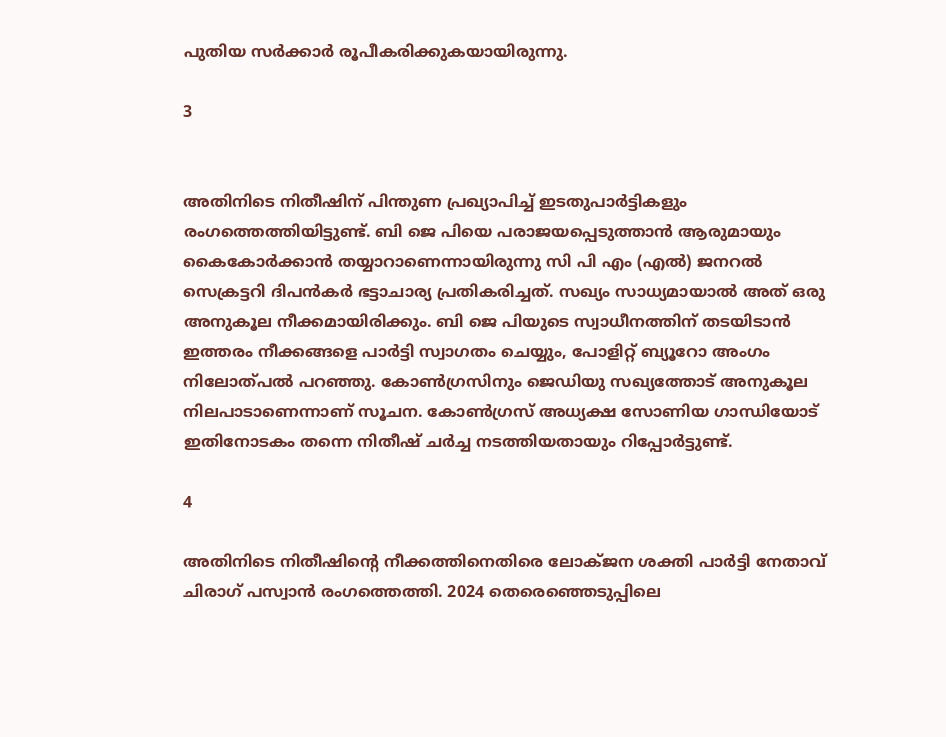പുതിയ സർക്കാർ രൂപീകരിക്കുകയായിരുന്നു.

3


അതിനിടെ നിതീഷിന് പിന്തുണ പ്രഖ്യാപിച്ച് ഇടതുപാർട്ടികളും രംഗത്തെത്തിയിട്ടുണ്ട്. ബി ജെ പിയെ പരാജയപ്പെടുത്താൻ ആരുമായും കൈകോർക്കാൻ തയ്യാറാണെന്നായിരുന്നു സി പി എം (എൽ) ജനറൽ സെക്രട്ടറി ദിപൻകർ ഭട്ടാചാര്യ പ്രതികരിച്ചത്. സഖ്യം സാധ്യമായാൽ അത് ഒരു അനുകൂല നീക്കമായിരിക്കും. ബി ജെ പിയുടെ സ്വാധീനത്തിന് തടയിടാൻ ഇത്തരം നീക്കങ്ങളെ പാർട്ടി സ്വാഗതം ചെയ്യും, പോളിറ്റ് ബ്യൂറോ അംഗം നിലോത്പൽ പറഞ്ഞു. കോൺഗ്രസിനും ജെഡിയു സഖ്യത്തോട് അനുകൂല നിലപാടാണെന്നാണ് സൂചന. കോൺഗ്രസ് അധ്യക്ഷ സോണിയ ഗാന്ധിയോട് ഇതിനോടകം തന്നെ നിതീഷ് ചർച്ച നടത്തിയതായും റിപ്പോർട്ടുണ്ട്.

4

അതിനിടെ നിതീഷിന്റെ നീക്കത്തിനെതിരെ ലോക്ജന ശക്തി പാർട്ടി നേതാവ് ചിരാഗ് പസ്വാൻ രംഗത്തെത്തി. 2024 തെരെഞ്ഞെടുപ്പിലെ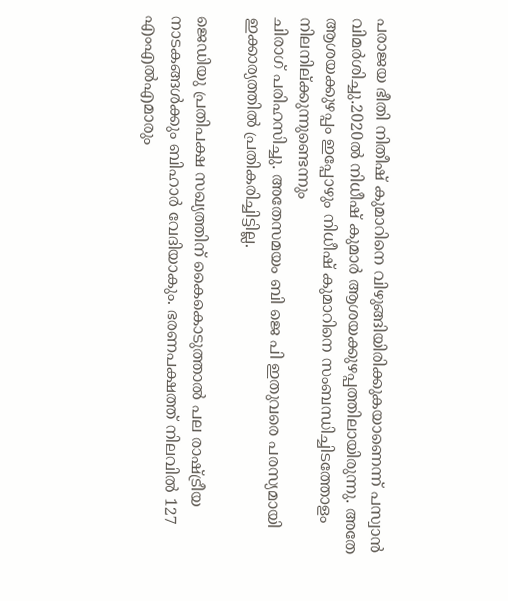പരാജയ ഭീതി നിതീഷ് കുമാറിനെ വിഴുങ്ങിയിരിക്കുകയാണെന്ന് പസ്വാൻ വിമർശിച്ചു.2020ല്‍ നിധീഷ് കുമാര്‍ ആശയക്കുഴപ്പത്തിലായിരുന്നു. അതേ ആശയക്കുഴപ്പം ഇപ്പോഴും നിധീഷ് കുമാറിനെ സംബന്ധിച്ചിടത്തോളം നിലനില്ക്കുന്നുണ്ടെന്നും
ചിരാഗ് പരിഹസിച്ചു. അതേസമയം ബി ജെ പി ഇതുവരെ പരസ്യമായി ഇക്കാര്യത്തിൽ പ്രതികരിച്ചിട്ടില്ല.

ജെഡിയു പ്രതിപക്ഷ സഖ്യത്തിന് കൈകൊടുത്താൽ പല രാഷ്ട്രീയ നാടകങ്ങൾക്കും ബിഹാർ വേദിയാകും. ഭരണപക്ഷത്ത് നിലവില്‍ 127 എംഎല്‍എമാരും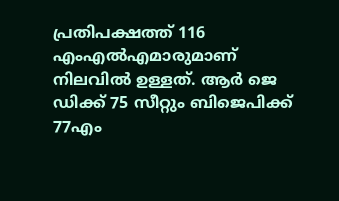പ്രതിപക്ഷത്ത് 116 എംഎല്‍എമാരുമാണ് നിലവില്‍ ഉള്ളത്. ആർ ജെ ഡിക്ക് 75 സീറ്റും ബിജെപിക്ക് 77എം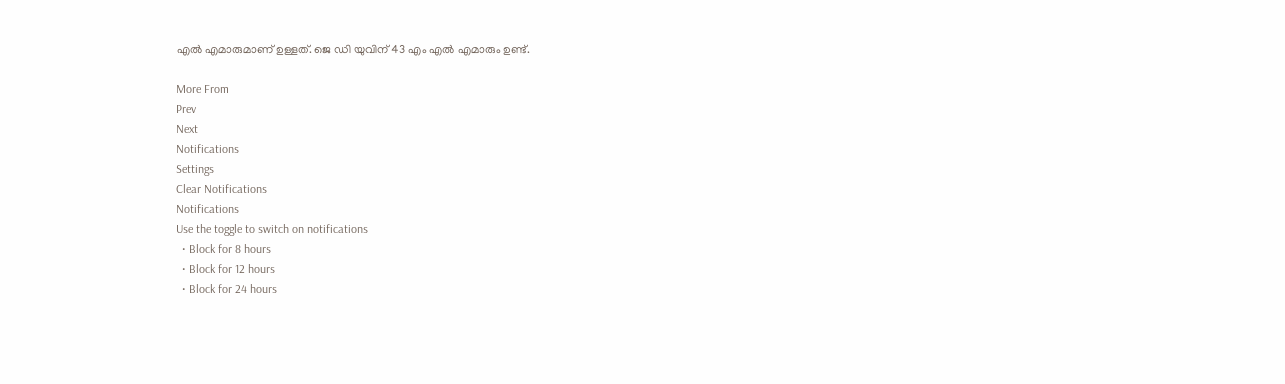എൽ എമാരുമാണ് ഉള്ളത്. ജെ ഡി യുവിന് 43 എം എൽ എമാരും ഉണ്ട്.

More From
Prev
Next
Notifications
Settings
Clear Notifications
Notifications
Use the toggle to switch on notifications
  • Block for 8 hours
  • Block for 12 hours
  • Block for 24 hours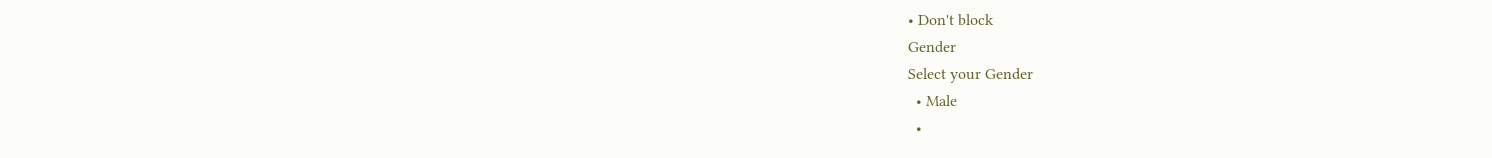• Don't block
Gender
Select your Gender
  • Male
  •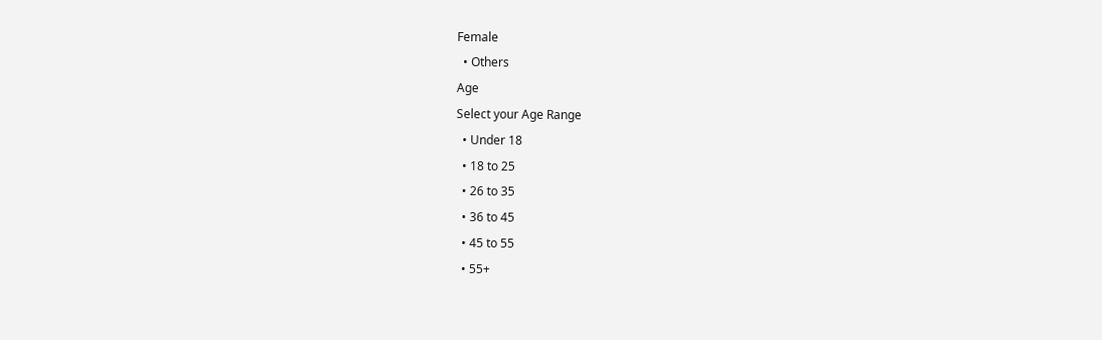Female
  • Others
Age
Select your Age Range
  • Under 18
  • 18 to 25
  • 26 to 35
  • 36 to 45
  • 45 to 55
  • 55+